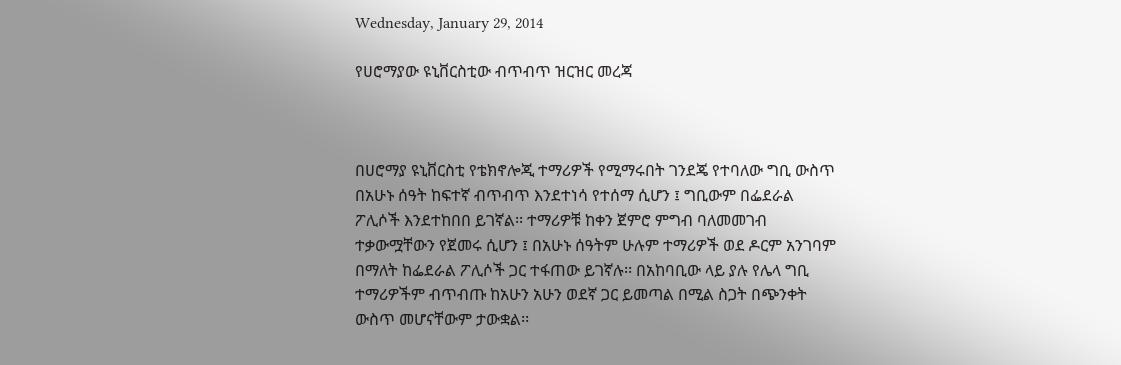Wednesday, January 29, 2014

የሀሮማያው ዩኒቨርስቲው ብጥብጥ ዝርዝር መረጃ



በሀሮማያ ዩኒቨርስቲ የቴክኖሎጂ ተማሪዎች የሚማሩበት ገንደጄ የተባለው ግቢ ውስጥ በአሁኑ ሰዓት ከፍተኛ ብጥብጥ እንደተነሳ የተሰማ ሲሆን ፤ ግቢውም በፌደራል ፖሊሶች እንደተከበበ ይገኛል፡፡ ተማሪዎቹ ከቀን ጀምሮ ምግብ ባለመመገብ ተቃውሟቸውን የጀመሩ ሲሆን ፤ በአሁኑ ሰዓትም ሁሉም ተማሪዎች ወደ ዶርም አንገባም በማለት ከፌደራል ፖሊሶች ጋር ተፋጠው ይገኛሉ፡፡ በአከባቢው ላይ ያሉ የሌላ ግቢ ተማሪዎችም ብጥብጡ ከአሁን አሁን ወደኛ ጋር ይመጣል በሚል ስጋት በጭንቀት ውስጥ መሆናቸውም ታውቋል፡፡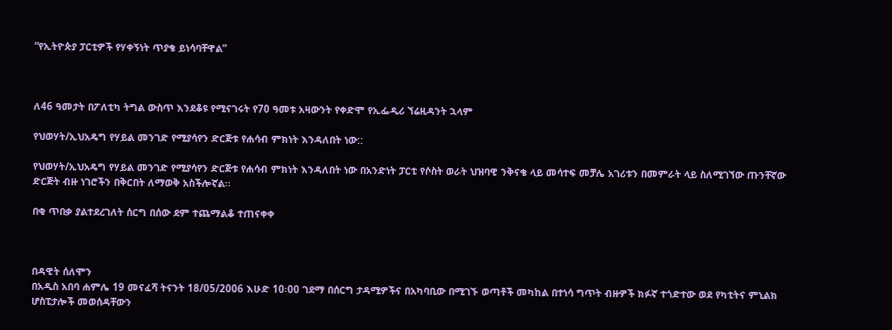“የኢትዮጵያ ፓርቲዎች የሃቀኝነት ጥያቄ ይነሳባቸዋል”



ለ46 ዓመታት በፖለቲካ ትግል ውስጥ እንደቆዩ የሚናገሩት የ70 ዓመቱ አዛውንት የቀድሞ የኢፌዲሪ ኘሬዚዳንት ኋላም

የህወሃት/ኢህአዴግ የሃይል መንገድ የሚያሳየን ድርጅቱ የሐሳብ ምክነት እንዳለበት ነው::

የህወሃት/ኢህአዴግ የሃይል መንገድ የሚያሳየን ድርጅቱ የሐሳብ ምክነት እንዳለበት ነው በአንድነት ፓርቲ የሶስት ወራት ህዝባዊ ንቅናቄ ላይ መሳተፍ መቻሌ አገሪቱን በመምራት ላይ ስለሚገኘው ጡንቸኛው ድርጅት ብዙ ነገሮችን በቅርበት ለማወቅ አስችሎኛል፡፡

በቂ ጥበቃ ያልተደረገለት ሰርግ በሰው ደም ተጨማልቆ ተጠናቀቀ



በዳዊት ሰለሞን
በአዲስ አበባ ሐምሌ 19 መናፈሻ ትናንት 18/05/2006 እሁድ 10፡00 ገደማ በሰርግ ታዳሚዎችና በአካባቢው በሚገኙ ወጣቶች መካከል በተነሳ ግጥት ብዙዎች ክፉኛ ተጎድተው ወደ የካቲትና ምኒልክ ሆስፒታሎች መወሰዳቸውን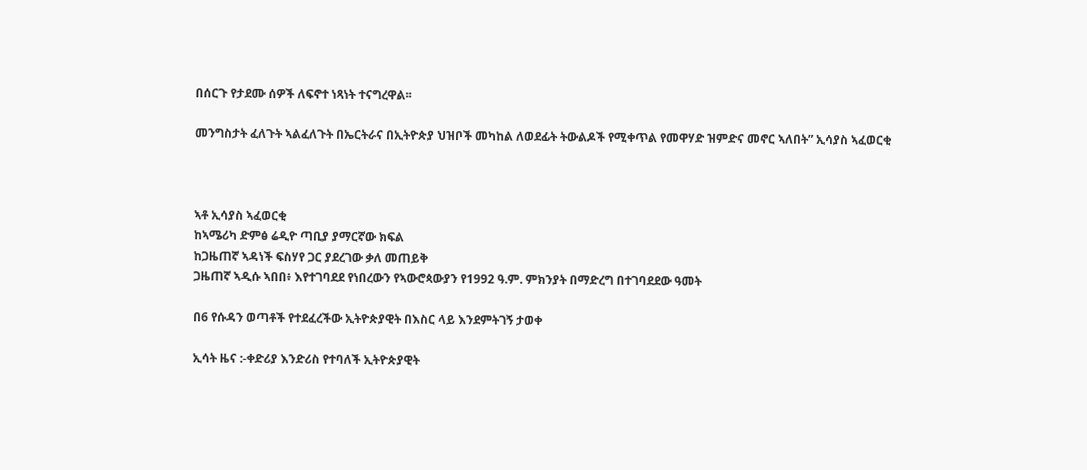በሰርጉ የታደሙ ሰዎች ለፍኖተ ነጻነት ተናግረዋል፡፡

መንግስታት ፈለጉት ኣልፈለጉት በኤርትራና በኢትዮጵያ ህዝቦች መካከል ለወደፊት ትውልዶች የሚቀጥል የመዋሃድ ዝምድና መኖር ኣለበት” ኢሳያስ ኣፈወርቂ



ኣቶ ኢሳያስ ኣፈወርቂ
ከኣሜሪካ ድምፅ ሬዲዮ ጣቢያ ያማርኛው ክፍል
ከጋዜጠኛ ኣዳነች ፍስሃየ ጋር ያደረገው ቃለ መጠይቅ
ጋዜጠኛ ኣዲሱ ኣበበ፥ እየተገባደደ የነበረውን የኣውሮጳውያን የ1992 ዓ.ም. ምክንያት በማድረግ በተገባደደው ዓመት

በ6 የሱዳን ወጣቶች የተደፈረችው ኢትዮጵያዊት በእስር ላይ እንደምትገኝ ታወቀ

ኢሳት ዜና :-ቀድሪያ እንድሪስ የተባለች ኢትዮጵያዊት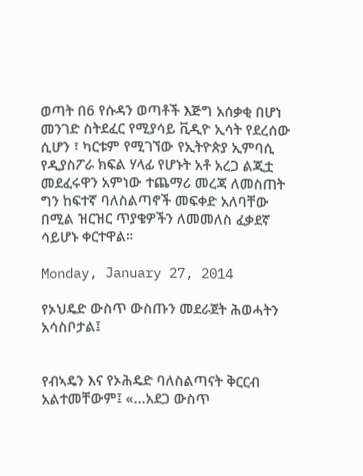ወጣት በ6 የሱዳን ወጣቶች እጅግ አሰቃቂ በሆነ መንገድ ስትደፈር የሚያሳይ ቪዲዮ ኢሳት የደረሰው ሲሆን ፣ ካርቱም የሚገኘው የኢትዮጵያ ኢምባሲ የዲያስፖራ ክፍል ሃላፊ የሆኑት አቶ አረጋ ልጂቷ መደፈሩዋን አምነው ተጨማሪ መረጃ ለመስጠት ግን ከፍተኛ ባለስልጣኖች መፍቀድ አለባቸው በሚል ዝርዝር ጥያቄዎችን ለመመለስ ፈቃደኛ ሳይሆኑ ቀርተዋል።

Monday, January 27, 2014

የኦህዴድ ውስጥ ውስጡን መደራጀት ሕወሓትን አሳስቦታል፤


የብኣዴን እና የኦሕዴድ ባለስልጣናት ቅርርብ አልተመቸውም፤ «...አደጋ ውስጥ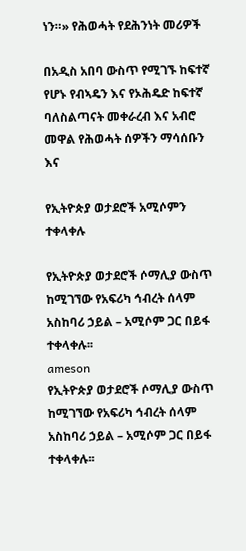ነን።» የሕወሓት የደሕንነት መሪዎች

በአዲስ አበባ ውስጥ የሚገኙ ከፍተኛ የሆኑ የብኣዴን እና የኦሕዴድ ከፍተኛ ባለስልጣናት መቀራረብ እና አብሮ መዋል የሕወሓት ሰዎችን ማሳሰቡን እና

የኢትዮጵያ ወታደሮች አሚሶምን ተቀላቀሉ

የኢትዮጵያ ወታደሮች ሶማሊያ ውስጥ ከሚገኘው የአፍሪካ ኅብረት ሰላም አስከባሪ ኃይል – አሚሶም ጋር በይፋ ተቀላቀሉ፡፡
ameson
የኢትዮጵያ ወታደሮች ሶማሊያ ውስጥ ከሚገኘው የአፍሪካ ኅብረት ሰላም አስከባሪ ኃይል – አሚሶም ጋር በይፋ ተቀላቀሉ፡፡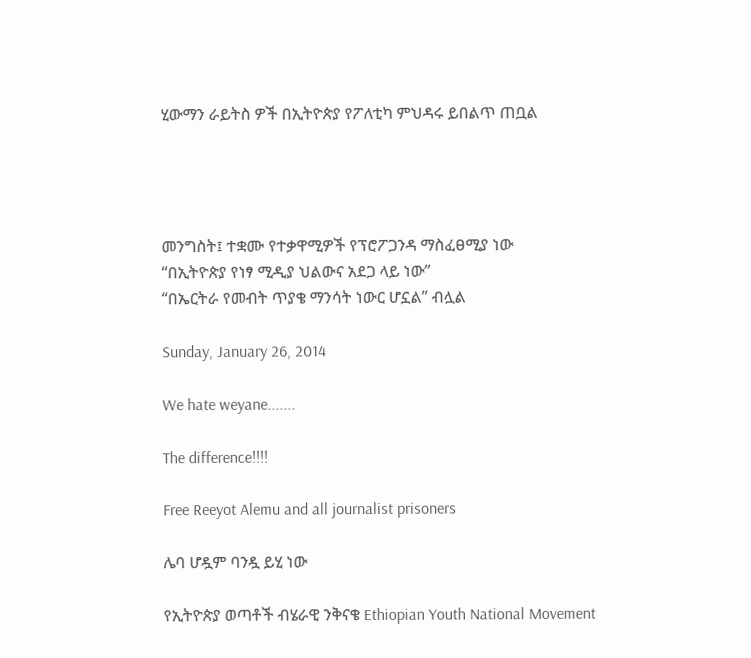ሂውማን ራይትስ ዎች በኢትዮጵያ የፖለቲካ ምህዳሩ ይበልጥ ጠቧል




መንግስት፤ ተቋሙ የተቃዋሚዎች የፕሮፖጋንዳ ማስፈፀሚያ ነው
“በኢትዮጵያ የነፃ ሚዲያ ህልውና አደጋ ላይ ነው”
“በኤርትራ የመብት ጥያቄ ማንሳት ነውር ሆኗል” ብሏል

Sunday, January 26, 2014

We hate weyane.......

The difference!!!!

Free Reeyot Alemu and all journalist prisoners

ሌባ ሆዷም ባንዷ ይሂ ነው

የኢትዮጵያ ወጣቶች ብሄራዊ ንቅናቄ Ethiopian Youth National Movement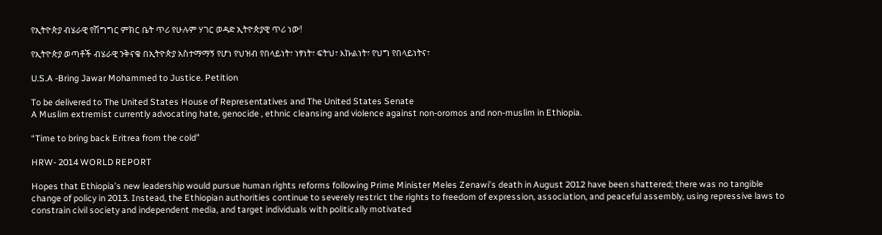የኢትዮጵያ ብሄራዊ የሽግግር ምክር ቤት ጥሪ የሁሉም ሃገር ወዳድ ኢትዮጵያዊ ጥሪ ነው!

የኢትዮጵያ ወጣቶች ብሄራዊ ንቅናቄ በኢትዮጵያ አስተማማኝ የሆነ የህዝብ የበላይነት፣ ነፃነት፣ ፍትህ፣ እኩልነት፣ የህግ የበላይነትና፣

U.S.A -Bring Jawar Mohammed to Justice. Petition

To be delivered to The United States House of Representatives and The United States Senate
A Muslim extremist currently advocating hate, genocide , ethnic cleansing and violence against non-oromos and non-muslim in Ethiopia.

“Time to bring back Eritrea from the cold”

HRW- 2014 WORLD REPORT

Hopes that Ethiopia’s new leadership would pursue human rights reforms following Prime Minister Meles Zenawi’s death in August 2012 have been shattered; there was no tangible change of policy in 2013. Instead, the Ethiopian authorities continue to severely restrict the rights to freedom of expression, association, and peaceful assembly, using repressive laws to constrain civil society and independent media, and target individuals with politically motivated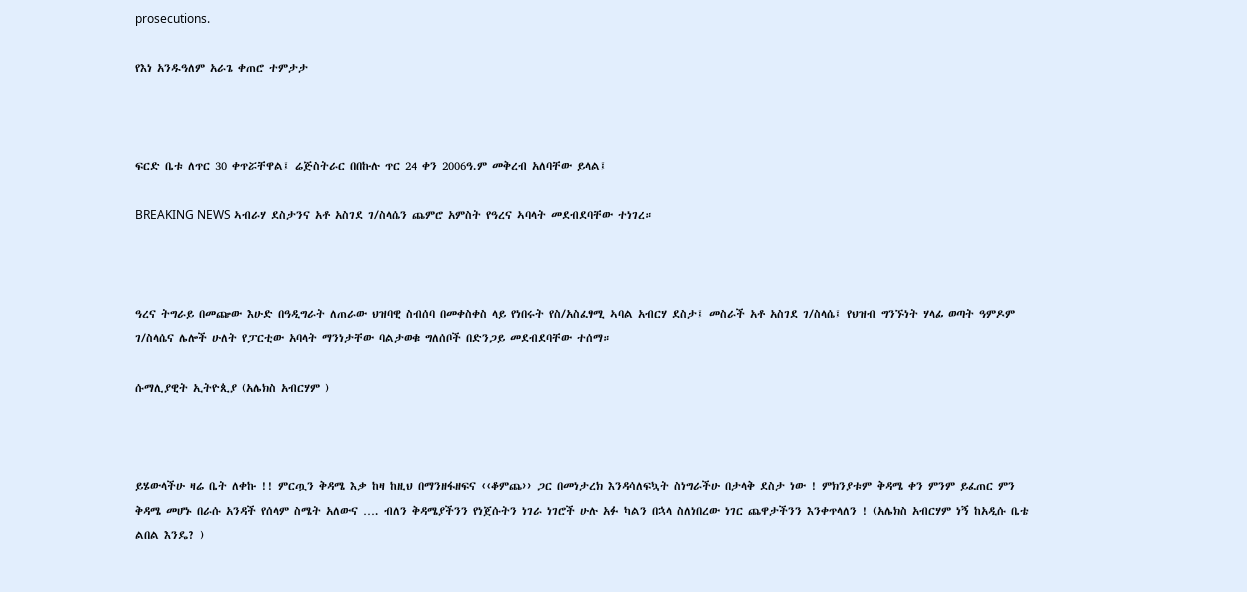prosecutions.

የእነ አንዱዓለም አራጌ ቀጠሮ ተምታታ



ፍርድ ቤቱ ለጥር 30 ቀጥሯቸዋል፤ ሬጅስትራር በበኩሉ ጥር 24 ቀን 2006ዓ.ም መቅረብ አለባቸው ይላል፤

BREAKING NEWS ኣብራሃ ደስታንና አቶ አስገደ ገ/ስላሴን ጨምሮ አምስት የዓረና ኣባላት መደብደባቸው ተነገረ።



ዓረና ትግራይ በመጬው እሁድ በዓዲግራት ለጠራው ህዝባዊ ስብሰባ በመቀስቀስ ላይ የነበሩት የስ/አስፈፃሚ ኣባል አብርሃ ደስታ፤ መስራች አቶ አስገደ ገ/ስላሴ፤ የህዝብ ግንኙነት ሃላፊ ወጣት ዓምዶም ገ/ስላሴና ሌሎች ሁለት የፓርቲው አባላት ማንነታቸው ባልታወቁ ግለሰቦች በድንጋይ መደብደባቸው ተሰማ።

ሱማሊያዊት ኢትዮጲያ (አሌክስ አብርሃም )



ይሄውላችሁ ዛሬ ቤት ለቀኩ !! ምርጧን ቅዳሜ እቃ ከዛ ከዚህ በማንዘፋዘፍና ‹‹ቆምጨ›› ጋር በመነታረክ እንዳሳለፍኳት ስነግራችሁ በታላቅ ደስታ ነው ! ምክንያቱም ቅዳሜ ቀን ምንም ይፈጠር ምን ቅዳሜ መሆኑ በራሱ አንዳች የሰላም ስሜት አለውና …. ብለን ቅዳሜያችንን የነጀሱትን ነገራ ነገሮች ሁሉ አፉ ካልን በኋላ ስለነበረው ነገር ጨዋታችንን እንቀጥላለን ! (አሌክስ አብርሃም ነኝ ከአዲሱ ቤቴ ልበል እንዴ? )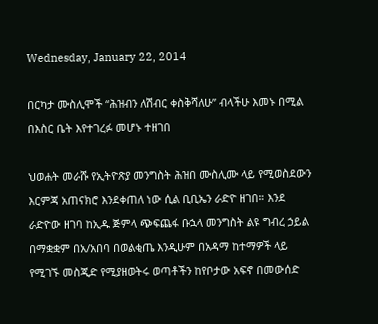Wednesday, January 22, 2014

በርካታ ሙስሊሞች “ሕዝብን ለሽብር ቀስቅሻለሁ” ብላችሁ እመኑ በሚል በእስር ቤት እየተገረፉ መሆኑ ተዘገበ

ህወሐት መራሹ የኢትዮጽያ መንግስት ሕዝበ ሙስሊሙ ላይ የሚወስደውን እርምጃ አጠናክሮ እንደቀጠለ ነው ሲል ቢቢኤን ራድዮ ዘገበ። እንደ ራድዮው ዘገባ ከኢዱ ጅምላ ጭፍጨፋ ቡኋላ መንግስት ልዩ ግብረ ኃይል በማቋቋም በአ/አበባ በወልቂጤ እንዲሁም በአዳማ ከተማዎች ላይ የሚገኙ መስጂድ የሚያዘወትሩ ወጣቶችን ከየቦታው አፍኖ በመውሰድ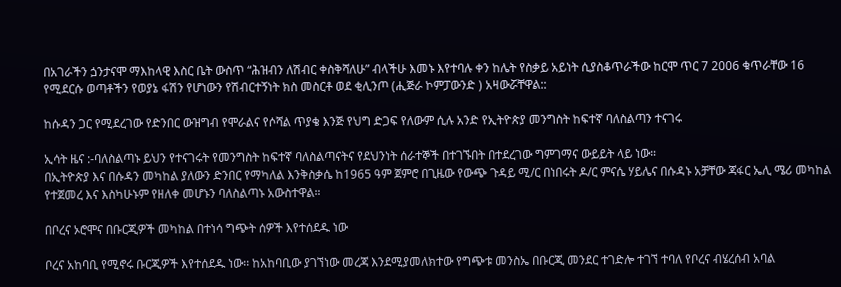በአገራችን ጏንታናሞ ማእከላዊ እስር ቤት ውስጥ “ሕዝብን ለሽብር ቀስቅሻለሁ” ብላችሁ እመኑ እየተባሉ ቀን ከሌት የስቃይ አይነት ሲያስቆጥራችው ከርሞ ጥር 7 2006 ቁጥራቸው 16 የሚደርሱ ወጣቶችን የወያኔ ፋሽን የሆነውን የሽብርተኝነት ክስ መስርቶ ወደ ቂሊንጦ (ሒጅራ ኮምፓውንድ ) አዛውሯቸዋል::

ከሱዳን ጋር የሚደረገው የድንበር ውዝግብ የሞራልና የሶሻል ጥያቄ እንጅ የህግ ድጋፍ የለውም ሲሉ አንድ የኢትዮጵያ መንግስት ከፍተኛ ባለስልጣን ተናገሩ

ኢሳት ዜና :-ባለስልጣኑ ይህን የተናገሩት የመንግስት ከፍተኛ ባለስልጣናትና የደህንነት ሰራተኞች በተገኙበት በተደረገው ግምገማና ውይይት ላይ ነው።
በኢትዮጵያ እና በሱዳን መካከል ያለውን ድንበር የማካለል እንቅስቃሴ ከ1965 ዓም ጀምሮ በጊዜው የውጭ ጉዳይ ሚ/ር በነበሩት ዶ/ር ምናሴ ሃይሌና በሱዳኑ አቻቸው ጃፋር ኤሊ ሜሪ መካከል የተጀመረ እና እስካሁኑም የዘለቀ መሆኑን ባለስልጣኑ አውስተዋል።

በቦረና ኦሮሞና በቡርጂዎች መካከል በተነሳ ግጭት ሰዎች እየተሰደዱ ነው

ቦረና አከባቢ የሚኖሩ ቡርጂዎች እየተሰደዱ ነው፡፡ ከአከባቢው ያገኘነው መረጃ እንደሚያመለክተው የግጭቱ መንስኤ በቡርጂ መንደር ተገድሎ ተገኘ ተባለ የቦረና ብሄረሰብ አባል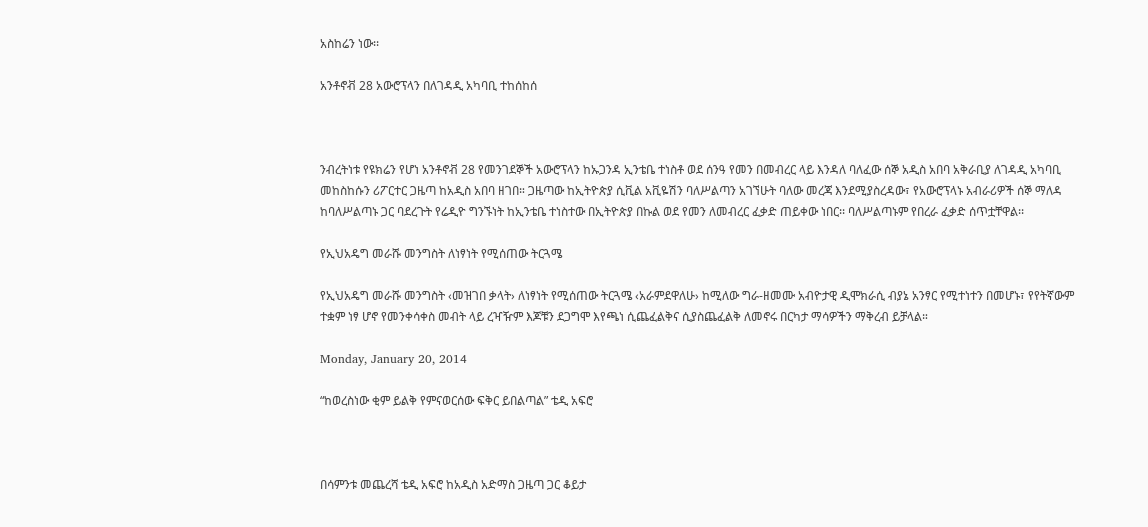አስከሬን ነው፡፡

አንቶኖቭ 28 አውሮፕላን በለገዳዲ አካባቢ ተከሰከሰ



ንብረትነቱ የዩክሬን የሆነ አንቶኖቭ 28 የመንገደኞች አውሮፕላን ከኡጋንዳ ኢንቴቤ ተነስቶ ወደ ሰንዓ የመን በመብረር ላይ እንዳለ ባለፈው ሰኞ አዲስ አበባ አቅራቢያ ለገዳዲ አካባቢ መከስከሱን ሪፖርተር ጋዜጣ ከአዲስ አበባ ዘገበ። ጋዜጣው ከኢትዮጵያ ሲቪል አቪዬሽን ባለሥልጣን አገኘሁት ባለው መረጃ እንደሚያስረዳው፣ የአውሮፕላኑ አብራሪዎች ሰኞ ማለዳ ከባለሥልጣኑ ጋር ባደረጉት የሬዲዮ ግንኙነት ከኢንቴቤ ተነስተው በኢትዮጵያ በኩል ወደ የመን ለመብረር ፈቃድ ጠይቀው ነበር፡፡ ባለሥልጣኑም የበረራ ፈቃድ ሰጥቷቸዋል፡፡

የኢህአዴግ መራሹ መንግስት ለነፃነት የሚሰጠው ትርጓሜ

የኢህአዴግ መራሹ መንግስት ‹መዝገበ ቃላት› ለነፃነት የሚሰጠው ትርጓሜ ‹አራምደዋለሁ› ከሚለው ግራ-ዘመሙ አብዮታዊ ዲሞክራሲ ብያኔ አንፃር የሚተነተን በመሆኑ፣ የየትኛውም ተቋም ነፃ ሆኖ የመንቀሳቀስ መብት ላይ ረዣዥም እጆቹን ደጋግሞ እየጫነ ሲጨፈልቅና ሲያስጨፈልቅ ለመኖሩ በርካታ ማሳዎችን ማቅረብ ይቻላል።

Monday, January 20, 2014

“ከወረስነው ቂም ይልቅ የምናወርሰው ፍቅር ይበልጣል” ቴዲ አፍሮ



በሳምንቱ መጨረሻ ቴዲ አፍሮ ከአዲስ አድማስ ጋዜጣ ጋር ቆይታ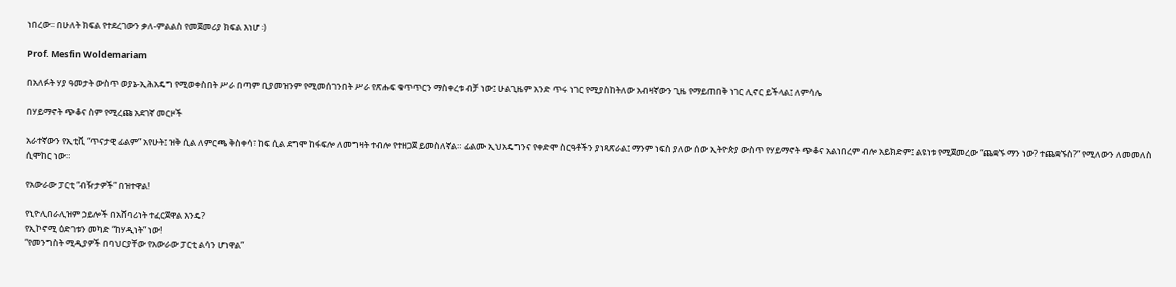ነበረው፡፡ በሁለት ክፍል የተደረገውን ቃለ-ምልልስ የመጀመሪያ ክፍል እነሆ ፡)

Prof. Mesfin Woldemariam

በአለፉት ሃያ ዓመታት ውስጥ ወያኔ-ኢሕአዴግ የሚወቀስበት ሥራ በጣም ቢያመዝንም የሚመሰገንበት ሥራ የጽሑፍ ቁጥጥርን ማስቀረቱ ብቻ ነው፤ ሁልጊዜም አንድ ጥሩ ነገር የሚያስከትለው አብዛኛውን ጊዜ የማይጠበቅ ነገር ሊኖር ይችላል፤ ለምሳሌ

በሃይማኖት ጭቆና ስም የሚረጩ አደገኛ መርዞች

አራተኛውን የኢቲቪ “ጥናታዊ ፊልም” አየሁት፤ ዝቅ ሲል ለምርጫ ቅስቀሳ፣ ከፍ ሲል ደግሞ ከፋፍሎ ለመግዛት ተብሎ የተዘጋጀ ይመስለኛል። ፊልሙ ኢህአዴግንና የቀድሞ ስርዓቶችን ያነጻጽራል፤ ማንም ነፍስ ያለው ሰው ኢትዮጵያ ውስጥ የሃይማኖት ጭቆና አልነበረም ብሎ አይክድም፤ ልዩነቱ የሚጀመረው “ጨቋኙ ማን ነው? ተጨቋኙስ?” የሚለውን ለመመለስ ሲሞከር ነው።

የአውራው ፓርቲ “ብዥታዎች” በዝተዋል!

የኒዮሊበራሊዝም ኃይሎች በአሸባሪነት ተፈርጀዋል እንዴ?
የኢኮኖሚ ዕድገቱን መካድ “ከሃዲነት” ነው!
“የመንግስት ሚዲያዎች በባህርያቸው የአውራው ፓርቲ ልሳን ሆነዋል”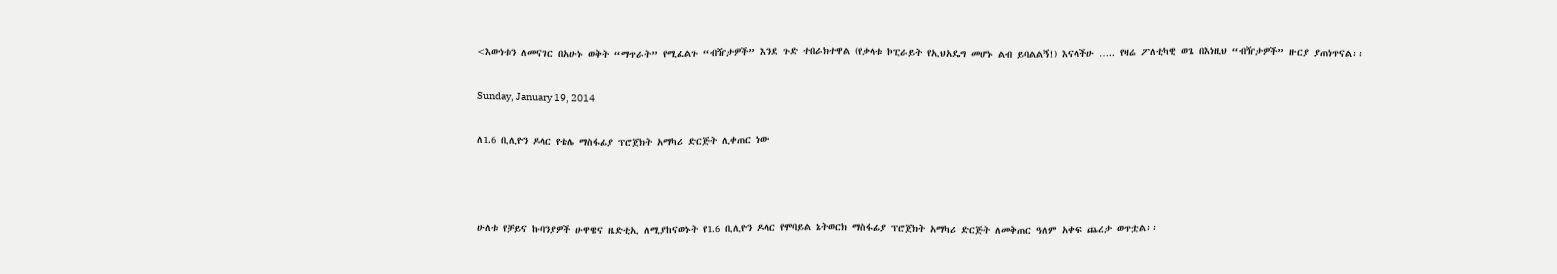<እውነቱን ለመናገር በአሁኑ ወቅት “ማጥራት” የሚፈልጉ “ብዥታዎች” እንደ ጉድ ተበራክተዋል (የቃላቱ ኮፒራይት የኢህአዴግ መሆኑ ልብ ይባልልኝ!) እናላችሁ ….. የዛሬ ፖለቲካዊ ወጌ በእነዚህ “ብዥታዎች” ዙርያ ያጠነጥናል፡፡

Sunday, January 19, 2014

ለ1.6 ቢሊዮን ዶላር የቴሌ ማስፋፊያ ፕሮጀክት አማካሪ ድርጅት ሊቀጠር ነው



ሁለቱ የቻይና ኩባንያዎች ሁዋዌና ዜድቲኢ ለሚያከናወኑት የ1.6 ቢሊዮን ዶላር የሞባይል ኔትወርክ ማስፋፊያ ፕሮጀክት አማካሪ ድርጅት ለመቅጠር ዓለም አቀፍ ጨረታ ወጥቷል፡፡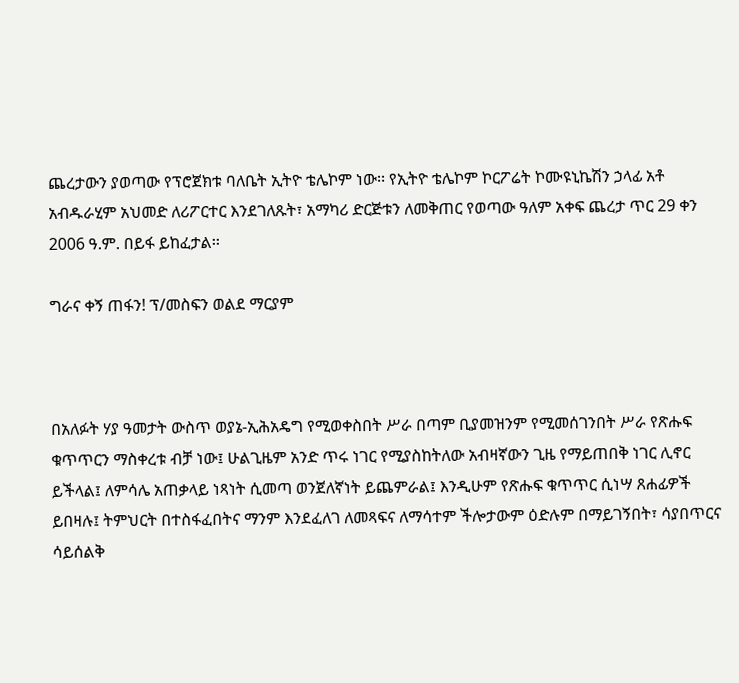ጨረታውን ያወጣው የፕሮጀክቱ ባለቤት ኢትዮ ቴሌኮም ነው፡፡ የኢትዮ ቴሌኮም ኮርፖሬት ኮሙዩኒኬሽን ኃላፊ አቶ አብዱራሂም አህመድ ለሪፖርተር እንደገለጹት፣ አማካሪ ድርጅቱን ለመቅጠር የወጣው ዓለም አቀፍ ጨረታ ጥር 29 ቀን 2006 ዓ.ም. በይፋ ይከፈታል፡፡

ግራና ቀኝ ጠፋን! ፕ/መስፍን ወልደ ማርያም



በአለፉት ሃያ ዓመታት ውስጥ ወያኔ-ኢሕአዴግ የሚወቀስበት ሥራ በጣም ቢያመዝንም የሚመሰገንበት ሥራ የጽሑፍ ቁጥጥርን ማስቀረቱ ብቻ ነው፤ ሁልጊዜም አንድ ጥሩ ነገር የሚያስከትለው አብዛኛውን ጊዜ የማይጠበቅ ነገር ሊኖር ይችላል፤ ለምሳሌ አጠቃላይ ነጻነት ሲመጣ ወንጀለኛነት ይጨምራል፤ እንዲሁም የጽሑፍ ቁጥጥር ሲነሣ ጸሐፊዎች ይበዛሉ፤ ትምህርት በተስፋፈበትና ማንም እንደፈለገ ለመጻፍና ለማሳተም ችሎታውም ዕድሉም በማይገኝበት፣ ሳያበጥርና ሳይሰልቅ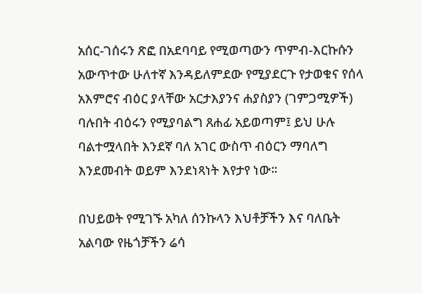አሰር-ገሰሩን ጽፎ በአደባባይ የሚወጣውን ጥምብ-እርኩሱን አውጥተው ሁለተኛ እንዳይለምደው የሚያደርጉ የታወቁና የሰላ አእምሮና ብዕር ያላቸው አርታእያንና ሐያስያን (ገምጋሚዎች) ባሉበት ብዕሩን የሚያባልግ ጸሐፊ አይወጣም፤ ይህ ሁሉ ባልተሟላበት እንደኛ ባለ አገር ውስጥ ብዕርን ማባለግ እንደመብት ወይም እንደነጻነት እየታየ ነው፡፡

በህይወት የሚገኙ አካለ ሰንኩላን እህቶቻችን እና ባለቤት አልባው የዜጎቻችን ሬሳ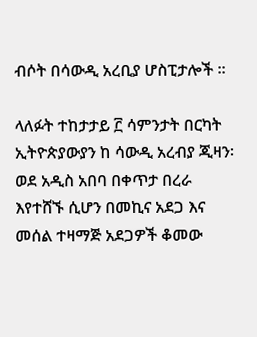ብሶት በሳውዲ አረቢያ ሆስፒታሎች ።

ላለፉት ተከታታይ ፫ ሳምንታት በርካት ኢትዮጵያውያን ከ ሳውዲ አረብያ ጂዛን፡ወደ አዲስ አበባ በቀጥታ በረራ እየተሸኙ ሲሆን በመኪና አደጋ እና መሰል ተዛማጅ አደጋዎች ቆመው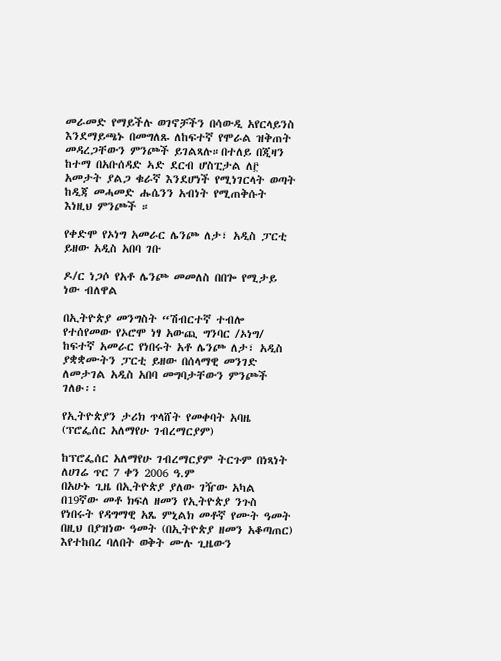መራመድ የማይችሉ ወገኖቻችን በሳውዲ አየርላይንስ እንደማይጫኑ በመግለጹ ለከፍተኛ የሞራል ዝቅጠት መዳረጋቸውን ምንጮች ይገልጻሉ።በተለይ በጂዛን ከተማ በአቡሰዳድ ኣድ ደርብ ሆስፒታል ለ፫ አመታት ያልጋ ቁራኛ እንደሆነች የሚነገርላት ወጣት ከዲጃ መሓመድ ሑሴንን አብነት የሚጠቅሱት እነዚህ ምንጮች ።

የቀድሞ የኦነግ አመራር ሌንጮ ለታ፣ አዲስ ፓርቲ ይዘው አዲስ አበባ ገቡ

ዶ/ር ነጋሶ የአቶ ሌንጮ መመለስ በበጐ የሚታይ ነው ብለዋል

በኢትዮጵያ መንግስት “ሽብርተኛ ተብሎ የተሰየመው የኦሮሞ ነፃ አውጪ ግንባር /ኦነግ/ ከፍተኛ አመራር የነበሩት አቶ ሌንጮ ለታ፣ አዲስ ያቋቋሙትን ፓርቲ ይዘው በሰላማዊ መንገድ ለመታገል አዲስ አበባ መግባታቸውን ምንጮች ገለፁ፡፡

የኢትዮጵያን ታሪክ ጥላሸት የመቀባት አባዜ (ፕሮፌሰር አለማየሁ ገብረማርያም)

ከፕሮፌሰር አለማየሁ ገብረማርያም ትርጉም በነጻነት ለሀገሬ ጥር 7 ቀን 2006 ዓ.ም
በአሁኑ ጊዜ በኢትዮጵያ ያለው ገዥው አካል በ19ኛው መቶ ክፍለ ዘመን የኢትዮጵያ ንጉስ የነበሩት የዳግማዊ አጼ ምኒልክ መቶኛ የሙት ዓመት በዚህ በያዝነው ዓመት (በኢትዮጵያ ዘመን አቆጣጠር) እየተከበረ ባለበት ወቅት ሙሉ ጊዜውን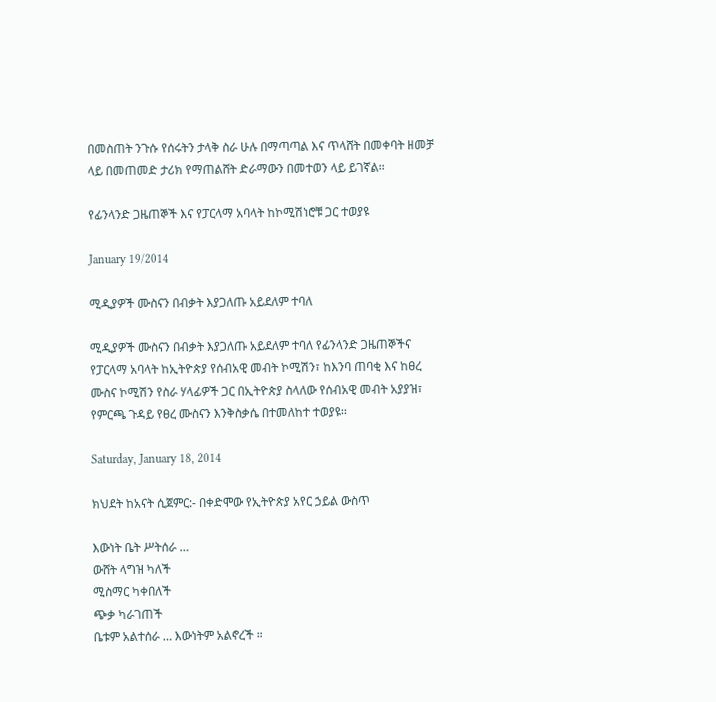በመስጠት ንጉሱ የሰሩትን ታላቅ ስራ ሁሉ በማጣጣል እና ጥላሸት በመቀባት ዘመቻ ላይ በመጠመድ ታሪክ የማጠልሸት ድራማውን በመተወን ላይ ይገኛል፡፡

የፊንላንድ ጋዜጠኞች እና የፓርላማ አባላት ከኮሚሽነሮቹ ጋር ተወያዩ

January 19/2014

ሚዲያዎች ሙስናን በብቃት እያጋለጡ አይደለም ተባለ

ሚዲያዎች ሙስናን በብቃት እያጋለጡ አይደለም ተባለ የፊንላንድ ጋዜጠኞችና የፓርላማ አባላት ከኢትዮጵያ የሰብአዊ መብት ኮሚሽን፣ ከእንባ ጠባቂ እና ከፀረ ሙስና ኮሚሽን የስራ ሃላፊዎች ጋር በኢትዮጵያ ስላለው የሰብአዊ መብት አያያዝ፣ የምርጫ ጉዳይ የፀረ ሙስናን እንቅስቃሴ በተመለከተ ተወያዩ፡፡

Saturday, January 18, 2014

ክህደት ከአናት ሲጀምር:- በቀድሞው የኢትዮጵያ አየር ኃይል ውስጥ

እውነት ቤት ሥትሰራ …
ውሸት ላግዝ ካለች
ሚስማር ካቀበለች
ጭቃ ካራገጠች
ቤቱም አልተሰራ … እውነትም አልኖረች ።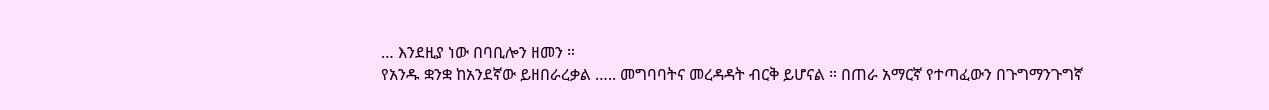… እንደዚያ ነው በባቢሎን ዘመን ።
የአንዱ ቋንቋ ከአንደኛው ይዘበራረቃል ….. መግባባትና መረዳዳት ብርቅ ይሆናል ። በጠራ አማርኛ የተጣፈውን በጉግማንጉግኛ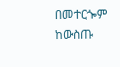በመተርጐም ከውስጡ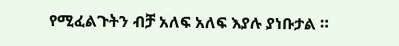የሚፈልጉትን ብቻ አለፍ አለፍ እያሉ ያነቡታል ።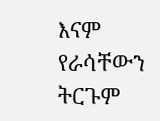እናም የራሳቸውን ትርጉም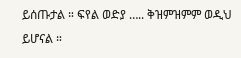ይሰጡታል ። ፍየል ወድያ ….. ቅዝምዝምም ወዲህ ይሆናል ።